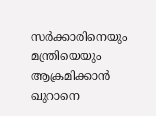സര്‍ക്കാരിനെയും മന്ത്രിയെയും ആക്രമിക്കാന്‍ ഖുറാനെ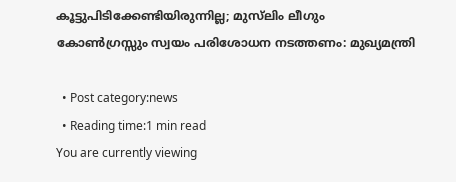കൂട്ടുപിടിക്കേണ്ടിയിരുന്നില്ല; മുസ്‌ലിം ലീഗും കോണ്‍ഗ്രസ്സും സ്വയം പരിശോധന നടത്തണം: മുഖ്യമന്ത്രി

  • Post category:news
  • Reading time:1 min read
You are currently viewing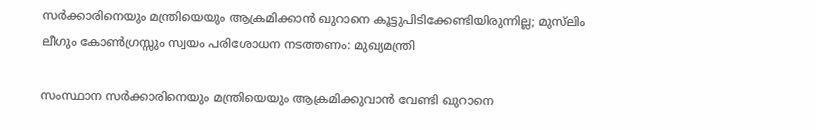സര്‍ക്കാരിനെയും മന്ത്രിയെയും ആക്രമിക്കാന്‍ ഖുറാനെ കൂട്ടുപിടിക്കേണ്ടിയിരുന്നില്ല; മുസ്‌ലിം ലീഗും കോണ്‍ഗ്രസ്സും സ്വയം പരിശോധന നടത്തണം: മുഖ്യമന്ത്രി

സംസ്ഥാന സര്‍ക്കാരിനെയും മന്ത്രിയെയും ആക്രമിക്കുവാന്‍ വേണ്ടി ഖുറാനെ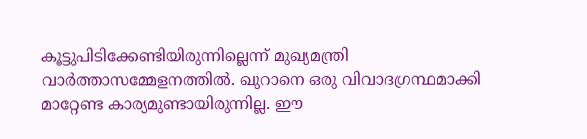കൂട്ടുപിടിക്കേണ്ടിയിരുന്നില്ലെന്ന് മുഖ്യമന്ത്രി വാര്‍ത്താസമ്മേളനത്തില്‍. ഖുറാനെ ഒരു വിവാദഗ്രന്ഥമാക്കി മാറ്റേണ്ട കാര്യമുണ്ടായിരുന്നില്ല. ഈ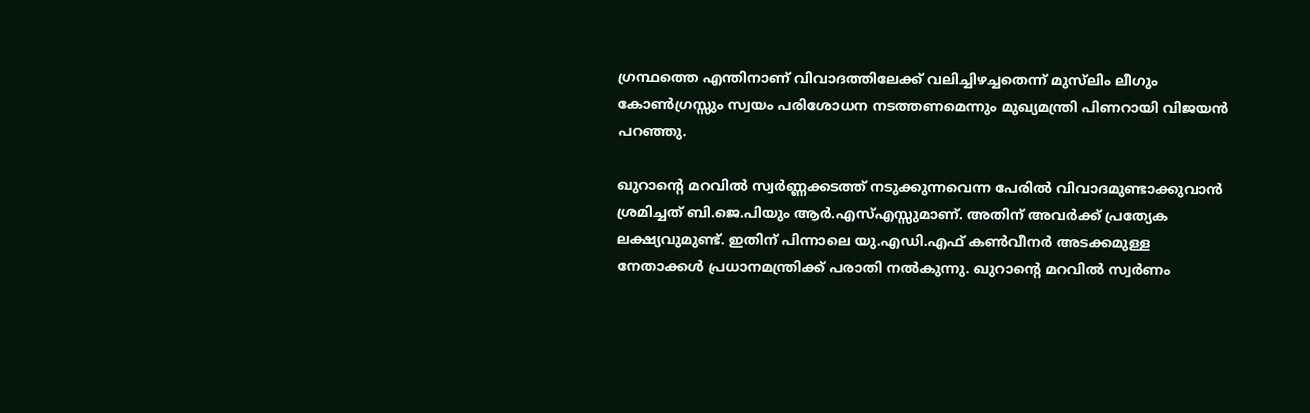ഗ്രന്ഥത്തെ എന്തിനാണ് വിവാദത്തിലേക്ക് വലിച്ചിഴച്ചതെന്ന് മുസ്‌ലിം ലീഗും കോണ്‍ഗ്രസ്സും സ്വയം പരിശോധന നടത്തണമെന്നും മുഖ്യമന്ത്രി പിണറായി വിജയന്‍ പറഞ്ഞു.

ഖുറാന്‍റെ മറവില്‍ സ്വര്‍ണ്ണക്കടത്ത് നടുക്കുന്നവെന്ന പേരില്‍ വിവാദമുണ്ടാക്കുവാന്‍ ശ്രമിച്ചത് ബി.ജെ.പിയും ആര്‍.എസ്എസ്സുമാണ്. അതിന് അവര്‍ക്ക് പ്രത്യേക ലക്ഷ്യവുമുണ്ട്. ഇതിന് പിന്നാലെ യു.എഡി.എഫ് കണ്‍വീനര്‍ അടക്കമുള്ള നേതാക്കള്‍ പ്രധാനമന്ത്രിക്ക് പരാതി നല്‍കുന്നു. ഖുറാന്‍റെ മറവില്‍ സ്വര്‍ണം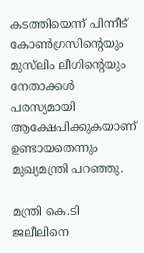കടത്തിയെന്ന് പിന്നീട് കോണ്‍ഗ്രസിന്‍റെയും മുസ്‌ലിം ലീഗിന്‍റെയും നേതാക്കള്‍ പരസ്യമായി ആക്ഷേപിക്കുകയാണ് ഉണ്ടായതെന്നും മുഖ്യമന്ത്രി പറഞ്ഞു.

മന്ത്രി കെ.ടി ജലീലിനെ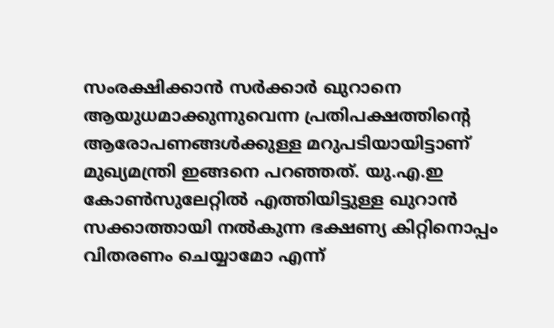സംരക്ഷിക്കാന്‍ സര്‍ക്കാര്‍ ഖുറാനെ ആയുധമാക്കുന്നുവെന്ന പ്രതിപക്ഷത്തിന്‍റെ ആരോപണങ്ങള്‍ക്കുള്ള മറുപടിയായിട്ടാണ് മുഖ്യമന്ത്രി ഇങ്ങനെ പറഞ്ഞത്. യു.എ.ഇ കോണ്‍സുലേറ്റില്‍ എത്തിയിട്ടുള്ള ഖുറാന്‍ സക്കാത്തായി നല്‍കുന്ന ഭക്ഷണ്യ കിറ്റിനൊപ്പം വിതരണം ചെയ്യാമോ എന്ന്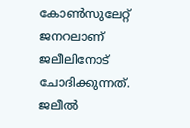കോണ്‍സുലേറ്റ് ജനറലാണ് ജലീലിനോട് ചോദിക്കുന്നത്. ജലീല്‍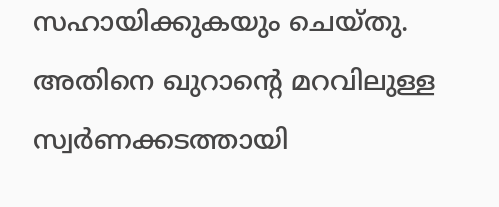സഹായിക്കുകയും ചെയ്തു. അതിനെ ഖുറാന്‍റെ മറവിലുള്ള സ്വര്‍ണക്കടത്തായി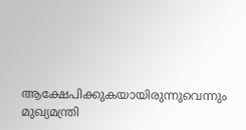ആക്ഷേപിക്കുകയായിരുന്നുവെന്നും മുഖ്യമന്ത്രി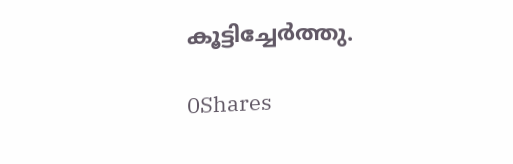കൂട്ടിച്ചേര്‍ത്തു.

0Shares